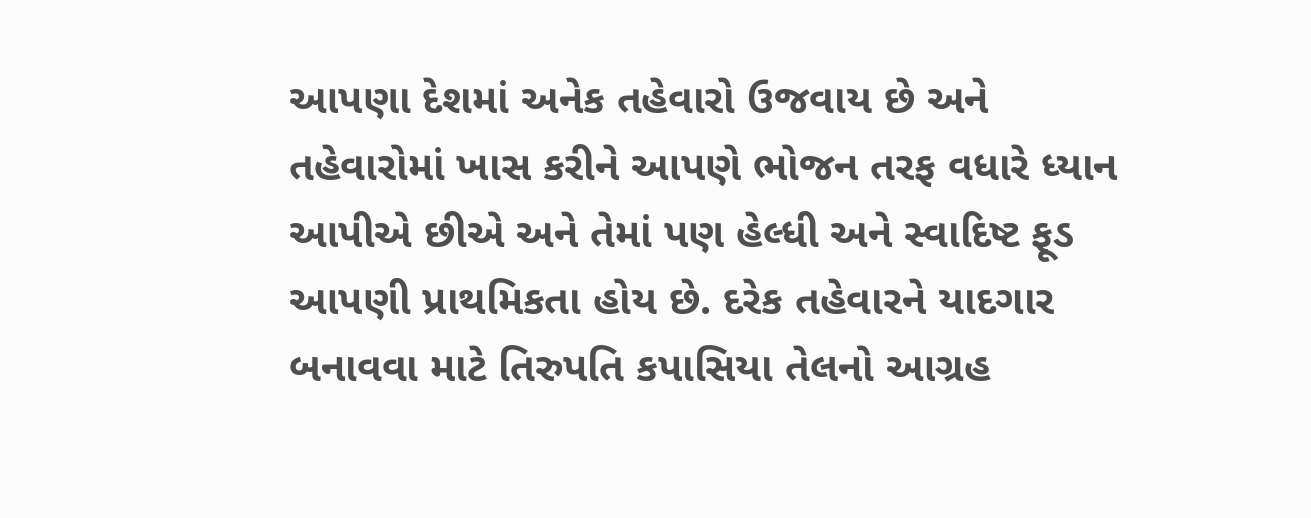આપણા દેશમાં અનેક તહેવારો ઉજવાય છે અને તહેવારોમાં ખાસ કરીને આપણે ભોજન તરફ વધારે ધ્યાન આપીએ છીએ અને તેમાં પણ હેલ્ધી અને સ્વાદિષ્ટ ફૂડ આપણી પ્રાથમિકતા હોય છે. દરેક તહેવારને યાદગાર બનાવવા માટે તિરુપતિ કપાસિયા તેલનો આગ્રહ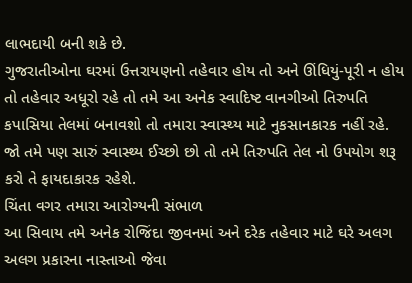લાભદાયી બની શકે છે.
ગુજરાતીઓના ઘરમાં ઉત્તરાયણનો તહેવાર હોય તો અને ઊંધિયું-પૂરી ન હોય તો તહેવાર અધૂરો રહે તો તમે આ અનેક સ્વાદિષ્ટ વાનગીઓ તિરુપતિ કપાસિયા તેલમાં બનાવશો તો તમારા સ્વાસ્થ્ય માટે નુકસાનકારક નહીં રહે. જો તમે પણ સારું સ્વાસ્થ્ય ઈચ્છો છો તો તમે તિરુપતિ તેલ નો ઉપયોગ શરૂ કરો તે ફાયદાકારક રહેશે.
ચિંતા વગર તમારા આરોગ્યની સંભાળ
આ સિવાય તમે અનેક રોજિંદા જીવનમાં અને દરેક તહેવાર માટે ઘરે અલગ અલગ પ્રકારના નાસ્તાઓ જેવા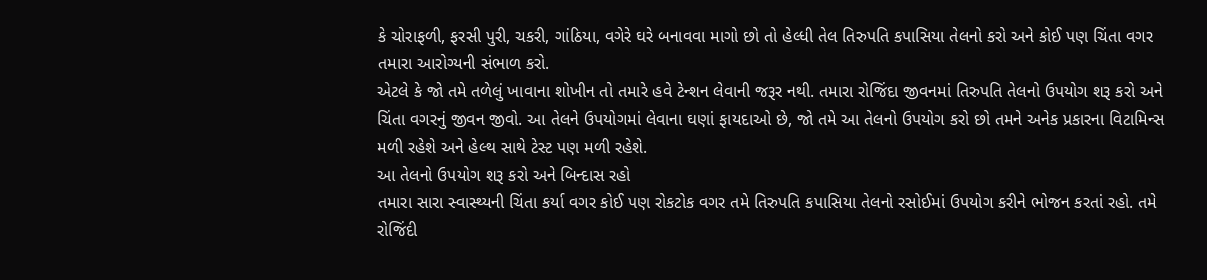કે ચોરાફળી, ફરસી પુરી, ચકરી, ગાંઠિયા, વગેરે ઘરે બનાવવા માગો છો તો હેલ્ધી તેલ તિરુપતિ કપાસિયા તેલનો કરો અને કોઈ પણ ચિંતા વગર તમારા આરોગ્યની સંભાળ કરો.
એટલે કે જો તમે તળેલું ખાવાના શોખીન તો તમારે હવે ટેન્શન લેવાની જરૂર નથી. તમારા રોજિંદા જીવનમાં તિરુપતિ તેલનો ઉપયોગ શરૂ કરો અને ચિંતા વગરનું જીવન જીવો. આ તેલને ઉપયોગમાં લેવાના ઘણાં ફાયદાઓ છે, જો તમે આ તેલનો ઉપયોગ કરો છો તમને અનેક પ્રકારના વિટામિન્સ મળી રહેશે અને હેલ્થ સાથે ટેસ્ટ પણ મળી રહેશે.
આ તેલનો ઉપયોગ શરૂ કરો અને બિન્દાસ રહો
તમારા સારા સ્વાસ્થ્યની ચિંતા કર્યા વગર કોઈ પણ રોકટોક વગર તમે તિરુપતિ કપાસિયા તેલનો રસોઈમાં ઉપયોગ કરીને ભોજન કરતાં રહો. તમે રોજિંદી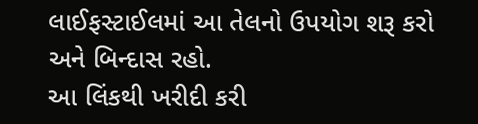લાઈફસ્ટાઈલમાં આ તેલનો ઉપયોગ શરૂ કરો અને બિન્દાસ રહો.
આ લિંકથી ખરીદી કરી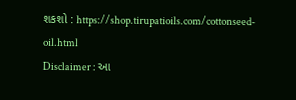શકશો : https://shop.tirupatioils.com/cottonseed-oil.html
Disclaimer : આ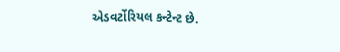એડવર્ટોરિયલ કન્ટેન્ટ છે.